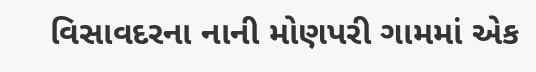વિસાવદરના નાની મોણપરી ગામમાં એક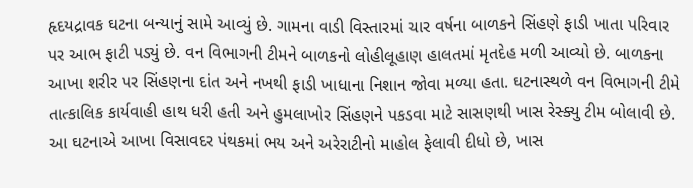હૃદયદ્રાવક ઘટના બન્યાનું સામે આવ્યું છે. ગામના વાડી વિસ્તારમાં ચાર વર્ષના બાળકને સિંહણે ફાડી ખાતા પરિવાર પર આભ ફાટી પડ્યું છે. વન વિભાગની ટીમને બાળકનો લોહીલૂહાણ હાલતમાં મૃતદેહ મળી આવ્યો છે. બાળકના આખા શરીર પર સિંહણના દાંત અને નખથી ફાડી ખાધાના નિશાન જોવા મળ્યા હતા. ઘટનાસ્થળે વન વિભાગની ટીમે તાત્કાલિક કાર્યવાહી હાથ ધરી હતી અને હુમલાખોર સિંહણને પકડવા માટે સાસણથી ખાસ રેસ્ક્યુ ટીમ બોલાવી છે. આ ઘટનાએ આખા વિસાવદર પંથકમાં ભય અને અરેરાટીનો માહોલ ફેલાવી દીધો છે, ખાસ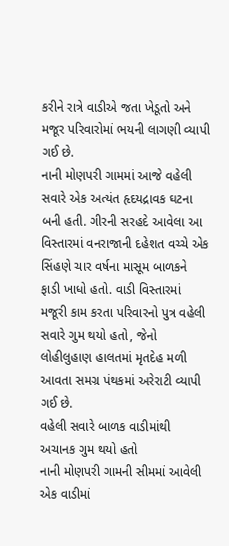કરીને રાત્રે વાડીએ જતા ખેડૂતો અને મજૂર પરિવારોમાં ભયની લાગણી વ્યાપી ગઈ છે.
નાની મોણપરી ગામમાં આજે વહેલી સવારે એક અત્યંત હૃદયદ્રાવક ઘટના બની હતી. ગીરની સરહદે આવેલા આ વિસ્તારમાં વનરાજાની દહેશત વચ્ચે એક સિંહણે ચાર વર્ષના માસૂમ બાળકને ફાડી ખાધો હતો. વાડી વિસ્તારમાં મજૂરી કામ કરતા પરિવારનો પુત્ર વહેલી સવારે ગુમ થયો હતો, જેનો લોહીલુહાણ હાલતમાં મૃતદેહ મળી આવતા સમગ્ર પંથકમાં અરેરાટી વ્યાપી ગઈ છે.
વહેલી સવારે બાળક વાડીમાંથી અચાનક ગુમ થયો હતો
નાની મોણપરી ગામની સીમમાં આવેલી એક વાડીમાં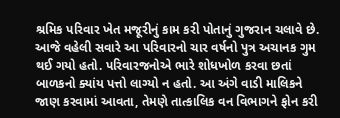શ્રમિક પરિવાર ખેત મજૂરીનું કામ કરી પોતાનું ગુજરાન ચલાવે છે. આજે વહેલી સવારે આ પરિવારનો ચાર વર્ષનો પુત્ર અચાનક ગુમ થઈ ગયો હતો. પરિવારજનોએ ભારે શોધખોળ કરવા છતાં બાળકનો ક્યાંય પત્તો લાગ્યો ન હતો. આ અંગે વાડી માલિકને જાણ કરવામાં આવતા, તેમણે તાત્કાલિક વન વિભાગને ફોન કરી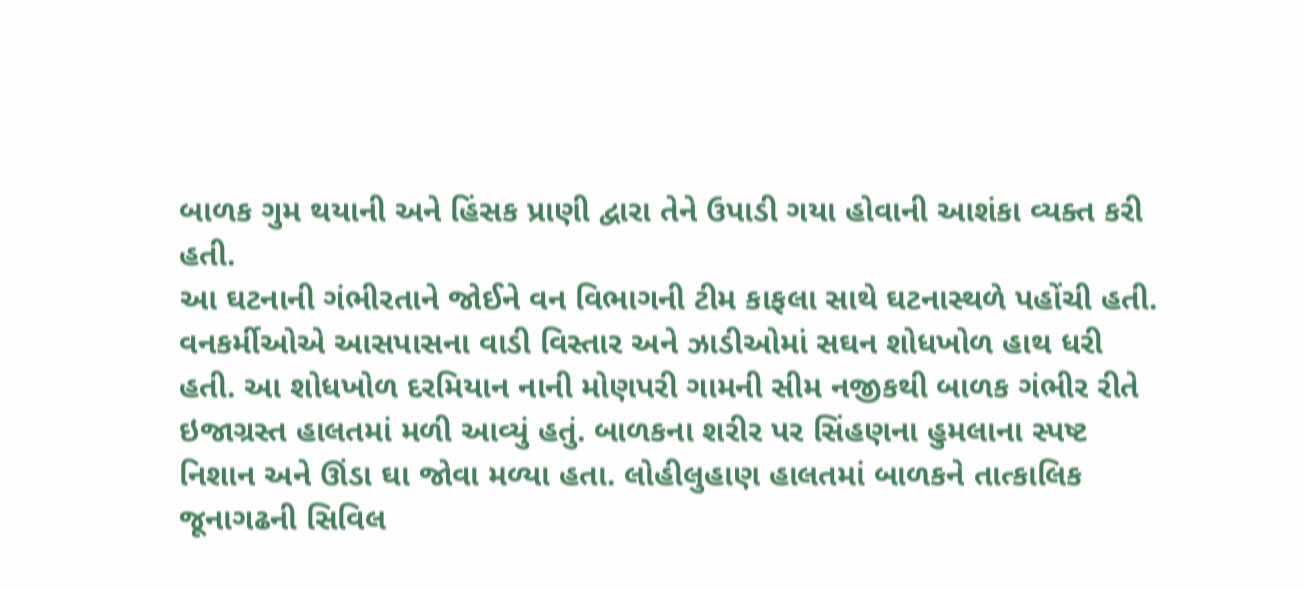બાળક ગુમ થયાની અને હિંસક પ્રાણી દ્વારા તેને ઉપાડી ગયા હોવાની આશંકા વ્યક્ત કરી હતી.
આ ઘટનાની ગંભીરતાને જોઈને વન વિભાગની ટીમ કાફલા સાથે ઘટનાસ્થળે પહોંચી હતી. વનકર્મીઓએ આસપાસના વાડી વિસ્તાર અને ઝાડીઓમાં સઘન શોધખોળ હાથ ધરી હતી. આ શોધખોળ દરમિયાન નાની મોણપરી ગામની સીમ નજીકથી બાળક ગંભીર રીતે ઇજાગ્રસ્ત હાલતમાં મળી આવ્યું હતું. બાળકના શરીર પર સિંહણના હુમલાના સ્પષ્ટ નિશાન અને ઊંડા ઘા જોવા મળ્યા હતા. લોહીલુહાણ હાલતમાં બાળકને તાત્કાલિક જૂનાગઢની સિવિલ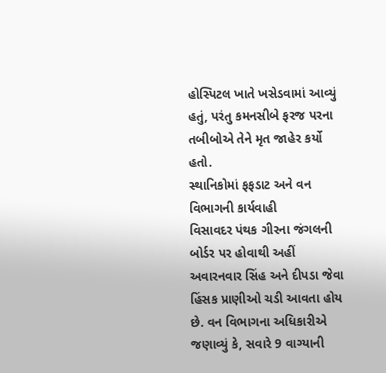હોસ્પિટલ ખાતે ખસેડવામાં આવ્યું હતું, પરંતુ કમનસીબે ફરજ પરના તબીબોએ તેને મૃત જાહેર કર્યો હતો.
સ્થાનિકોમાં ફફડાટ અને વન વિભાગની કાર્યવાહી
વિસાવદર પંથક ગીરના જંગલની બોર્ડર પર હોવાથી અહીં અવારનવાર સિંહ અને દીપડા જેવા હિંસક પ્રાણીઓ ચડી આવતા હોય છે. વન વિભાગના અધિકારીએ જણાવ્યું કે, સવારે 9 વાગ્યાની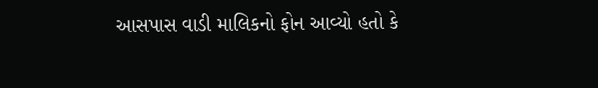આસપાસ વાડી માલિકનો ફોન આવ્યો હતો કે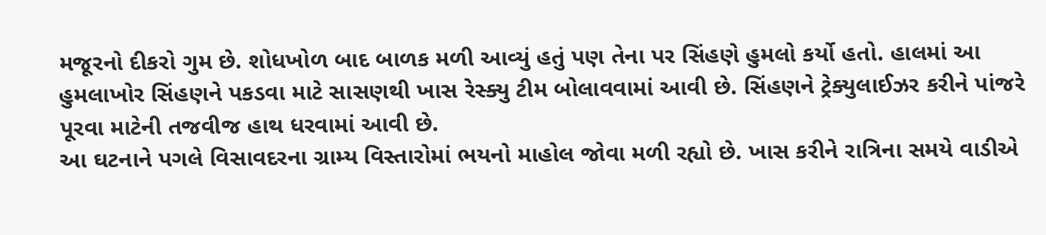મજૂરનો દીકરો ગુમ છે. શોધખોળ બાદ બાળક મળી આવ્યું હતું પણ તેના પર સિંહણે હુમલો કર્યો હતો. હાલમાં આ હુમલાખોર સિંહણને પકડવા માટે સાસણથી ખાસ રેસ્ક્યુ ટીમ બોલાવવામાં આવી છે. સિંહણને ટ્રેક્યુલાઈઝર કરીને પાંજરે પૂરવા માટેની તજવીજ હાથ ધરવામાં આવી છે.
આ ઘટનાને પગલે વિસાવદરના ગ્રામ્ય વિસ્તારોમાં ભયનો માહોલ જોવા મળી રહ્યો છે. ખાસ કરીને રાત્રિના સમયે વાડીએ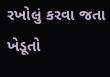રખોલું કરવા જતા ખેડૂતો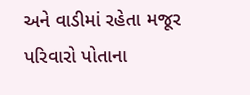અને વાડીમાં રહેતા મજૂર પરિવારો પોતાના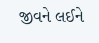જીવને લઈને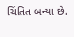ચિંતિત બન્યા છે.